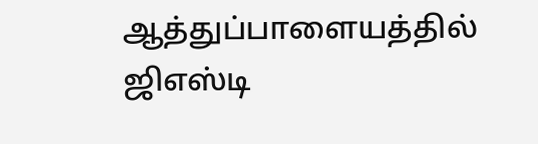ஆத்துப்பாளையத்தில் ஜிஎஸ்டி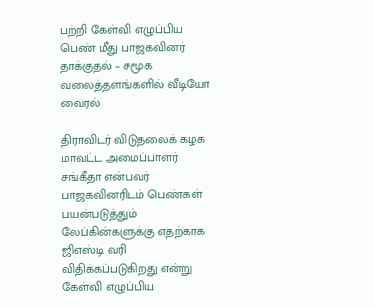பற்றி கேள்வி எழுப்பிய பெண் மீது பாஜகவினர் தாக்குதல் – சமூக வலைத்தளங்களில் வீடியோ வைரல்

திராவிடர் விடுதலைக் கழக மாவட்ட அமைப்பாளர் சங்கீதா என்பவர் பாஜகவினரிடம் பெண்கள் பயன்படுத்தும் லேப்கின்களுக்கு எதற்காக ஜிஎஸ்டி வரி விதிக்கப்படுகிறது என்று கேள்வி எழுப்பிய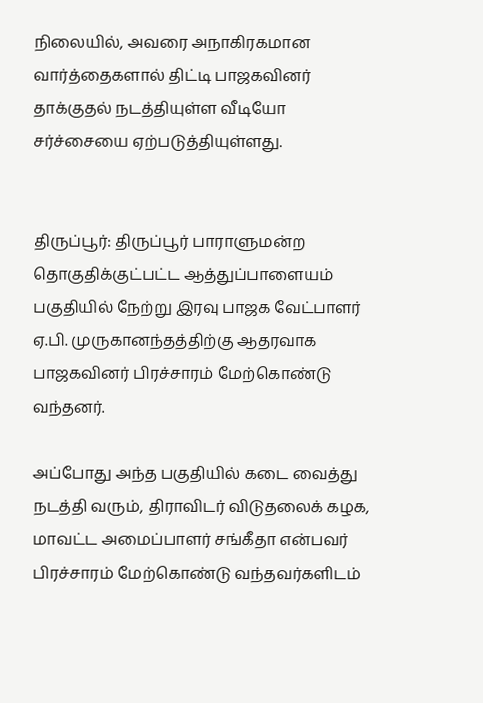நிலையில், அவரை அநாகிரகமான வார்த்தைகளால் திட்டி பாஜகவினர் தாக்குதல் நடத்தியுள்ள வீடியோ சர்ச்சையை ஏற்படுத்தியுள்ளது.


திருப்பூர்: திருப்பூர் பாராளுமன்ற தொகுதிக்குட்பட்ட ஆத்துப்பாளையம் பகுதியில் நேற்று இரவு பாஜக வேட்பாளர் ஏ.பி. முருகானந்தத்திற்கு ஆதரவாக பாஜகவினர் பிரச்சாரம் மேற்கொண்டு வந்தனர்.

அப்போது அந்த பகுதியில் கடை வைத்து நடத்தி வரும், திராவிடர் விடுதலைக் கழக, மாவட்ட அமைப்பாளர் சங்கீதா என்பவர் பிரச்சாரம் மேற்கொண்டு வந்தவர்களிடம்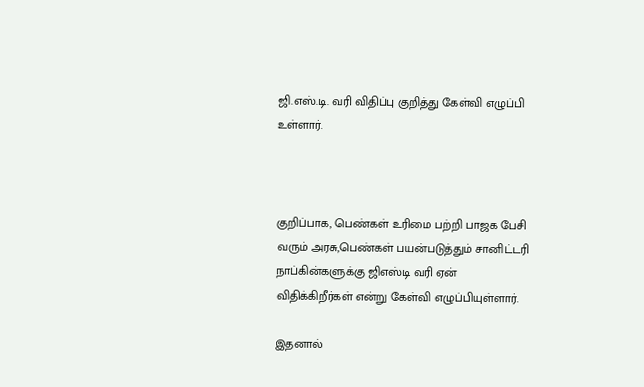ஜி‌.எஸ்.டி. வரி விதிப்பு குறித்து கேள்வி எழுப்பி உள்ளார்.



குறிப்பாக, பெண்கள் உரிமை பற்றி பாஜக பேசி வரும் அரசு,பெண்கள் பயன்படுத்தும் சானிட்டரி நாப்கின்களுக்கு ஜிஎஸ்டி வரி ஏன் விதிக்கிறீர்கள் என்று கேள்வி எழுப்பியுள்ளார்.

இதனால்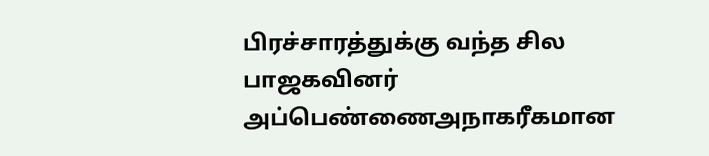பிரச்சாரத்துக்கு வந்த சில பாஜகவினர் அப்பெண்ணைஅநாகரீகமான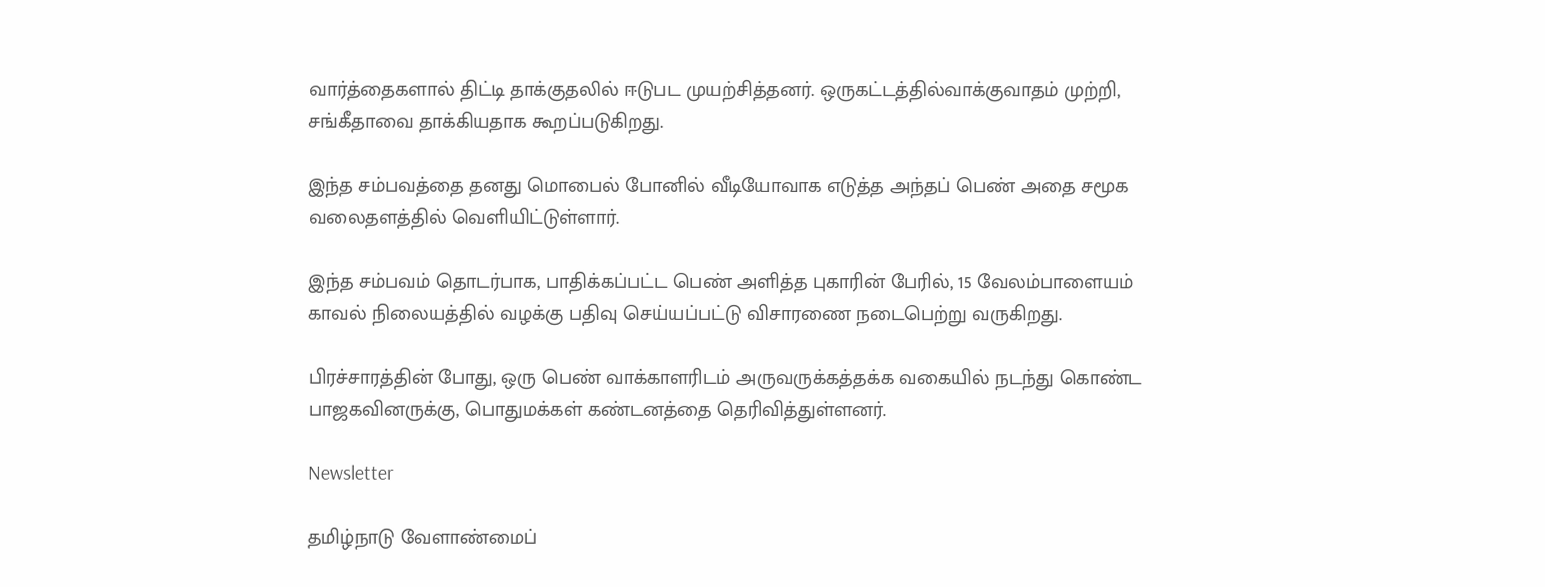வார்த்தைகளால் திட்டி தாக்குதலில் ஈடுபட முயற்சித்தனர். ஒருகட்டத்தில்வாக்குவாதம் முற்றி, சங்கீதாவை தாக்கியதாக கூறப்படுகிறது.

இந்த சம்பவத்தை தனது மொபைல் போனில் வீடியோவாக எடுத்த அந்தப் பெண் அதை சமூக வலைதளத்தில் வெளியிட்டுள்ளார்.

இந்த சம்பவம் தொடர்பாக, பாதிக்கப்பட்ட பெண் அளித்த புகாரின் பேரில், 15 வேலம்பாளையம் காவல் நிலையத்தில் வழக்கு பதிவு செய்யப்பட்டு விசாரணை நடைபெற்று வருகிறது.

பிரச்சாரத்தின் போது, ஒரு பெண் வாக்காளரிடம் அருவருக்கத்தக்க வகையில் நடந்து கொண்ட பாஜகவினருக்கு, பொதுமக்கள் கண்டனத்தை தெரிவித்துள்ளனர்.

Newsletter

தமிழ்நாடு வேளாண்மைப்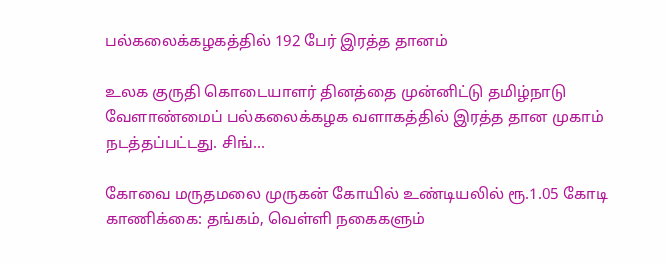பல்கலைக்கழகத்தில் 192 பேர் இரத்த தானம்

உலக குருதி கொடையாளர் தினத்தை முன்னிட்டு தமிழ்நாடு வேளாண்மைப் பல்கலைக்கழக வளாகத்தில் இரத்த தான முகாம் நடத்தப்பட்டது. சிங்...

கோவை மருதமலை முருகன் கோயில் உண்டியலில் ரூ.1.05 கோடி காணிக்கை: தங்கம், வெள்ளி நகைகளும்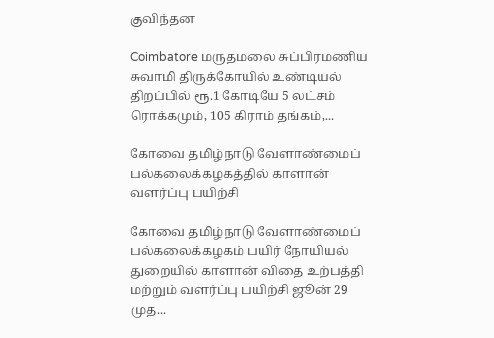குவிந்தன

Coimbatore மருதமலை சுப்பிரமணிய சுவாமி திருக்கோயில் உண்டியல் திறப்பில் ரூ.1 கோடியே 5 லட்சம் ரொக்கமும், 105 கிராம் தங்கம்,...

கோவை தமிழ்நாடு வேளாண்மைப் பல்கலைக்கழகத்தில் காளான் வளர்ப்பு பயிற்சி

கோவை தமிழ்நாடு வேளாண்மைப் பல்கலைக்கழகம் பயிர் நோயியல் துறையில் காளான் விதை உற்பத்தி மற்றும் வளர்ப்பு பயிற்சி ஜூன் 29 முத...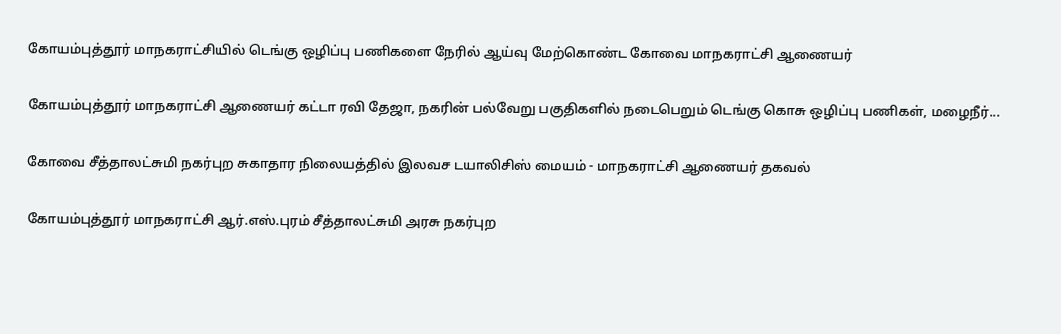கோயம்புத்தூர் மாநகராட்சியில் டெங்கு ஒழிப்பு பணிகளை நேரில் ஆய்வு மேற்கொண்ட கோவை மாநகராட்சி ஆணையர்

கோயம்புத்தூர் மாநகராட்சி ஆணையர் கட்டா ரவி தேஜா, நகரின் பல்வேறு பகுதிகளில் நடைபெறும் டெங்கு கொசு ஒழிப்பு பணிகள், மழைநீர்...

கோவை சீத்தாலட்சுமி நகர்புற சுகாதார நிலையத்தில் இலவச டயாலிசிஸ் மையம் - மாநகராட்சி ஆணையர் தகவல்

கோயம்புத்தூர் மாநகராட்சி ஆர்.எஸ்.புரம் சீத்தாலட்சுமி அரசு நகர்புற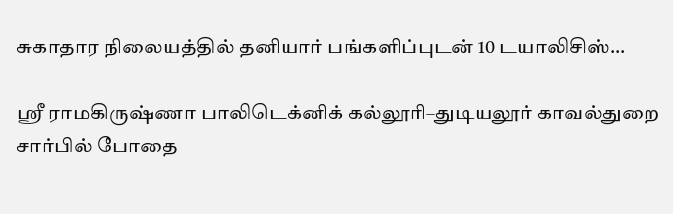சுகாதார நிலையத்தில் தனியார் பங்களிப்புடன் 10 டயாலிசிஸ்...

ஸ்ரீ ராமகிருஷ்ணா பாலிடெக்னிக் கல்லூரி–துடியலூர் காவல்துறை சார்பில் போதை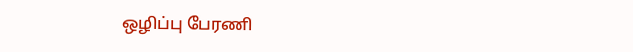ஒழிப்பு பேரணி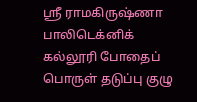ஸ்ரீ ராமகிருஷ்ணா பாலிடெக்னிக் கல்லூரி போதைப் பொருள் தடுப்பு குழு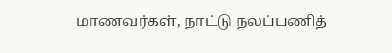மாணவர்கள், நாட்டு நலப்பணித்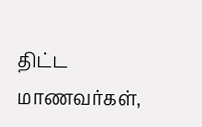திட்ட மாணவர்கள்,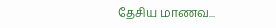தேசிய மாணவ...